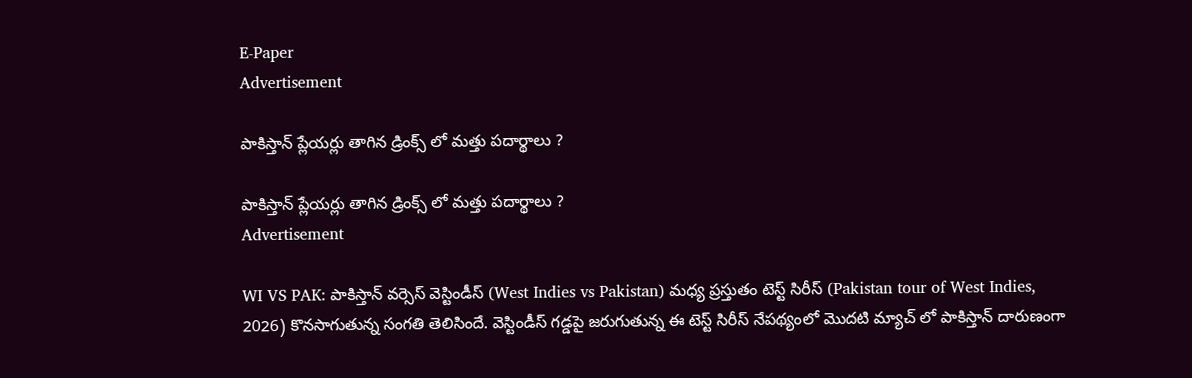E-Paper
Advertisement

పాకిస్తాన్ ప్లేయర్లు తాగిన డ్రింక్స్ లో మత్తు పదార్థాలు ?

పాకిస్తాన్ ప్లేయర్లు తాగిన డ్రింక్స్ లో మత్తు పదార్థాలు ?
Advertisement

WI VS PAK: పాకిస్తాన్ వర్సెస్ వెస్టిండీస్ (West Indies vs Pakistan) మధ్య ప్రస్తుతం టెస్ట్ సిరీస్ (Pakistan tour of West Indies, 2026) కొనసాగుతున్న సంగతి తెలిసిందే. వెస్టిండీస్ గడ్డపై జరుగుతున్న ఈ టెస్ట్ సిరీస్ నేపథ్యంలో మొదటి మ్యాచ్ లో పాకిస్తాన్ దారుణంగా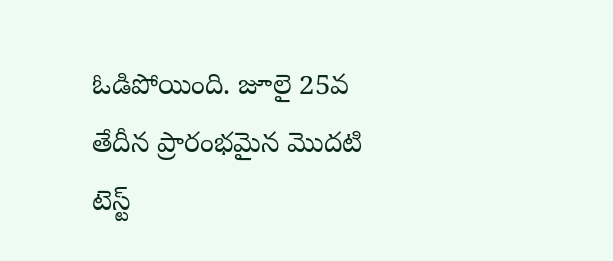ఓడిపోయింది. జూలై 25వ తేదీన ప్రారంభమైన మొదటి టెస్ట్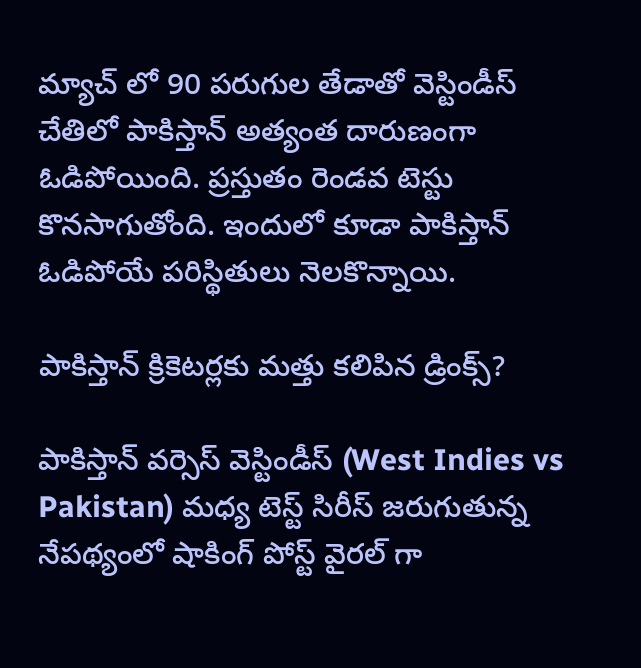మ్యాచ్ లో 90 పరుగుల తేడాతో వెస్టిండీస్ చేతిలో పాకిస్తాన్ అత్యంత దారుణంగా ఓడిపోయింది. ప్రస్తుతం రెండవ టెస్టు కొనసాగుతోంది. ఇందులో కూడా పాకిస్తాన్ ఓడిపోయే పరిస్థితులు నెలకొన్నాయి.

పాకిస్తాన్ క్రికెటర్లకు మత్తు కలిపిన డ్రింక్స్?

పాకిస్తాన్ వర్సెస్ వెస్టిండీస్ (West Indies vs Pakistan) మధ్య టెస్ట్ సిరీస్ జరుగుతున్న నేపథ్యంలో షాకింగ్ పోస్ట్ వైరల్ గా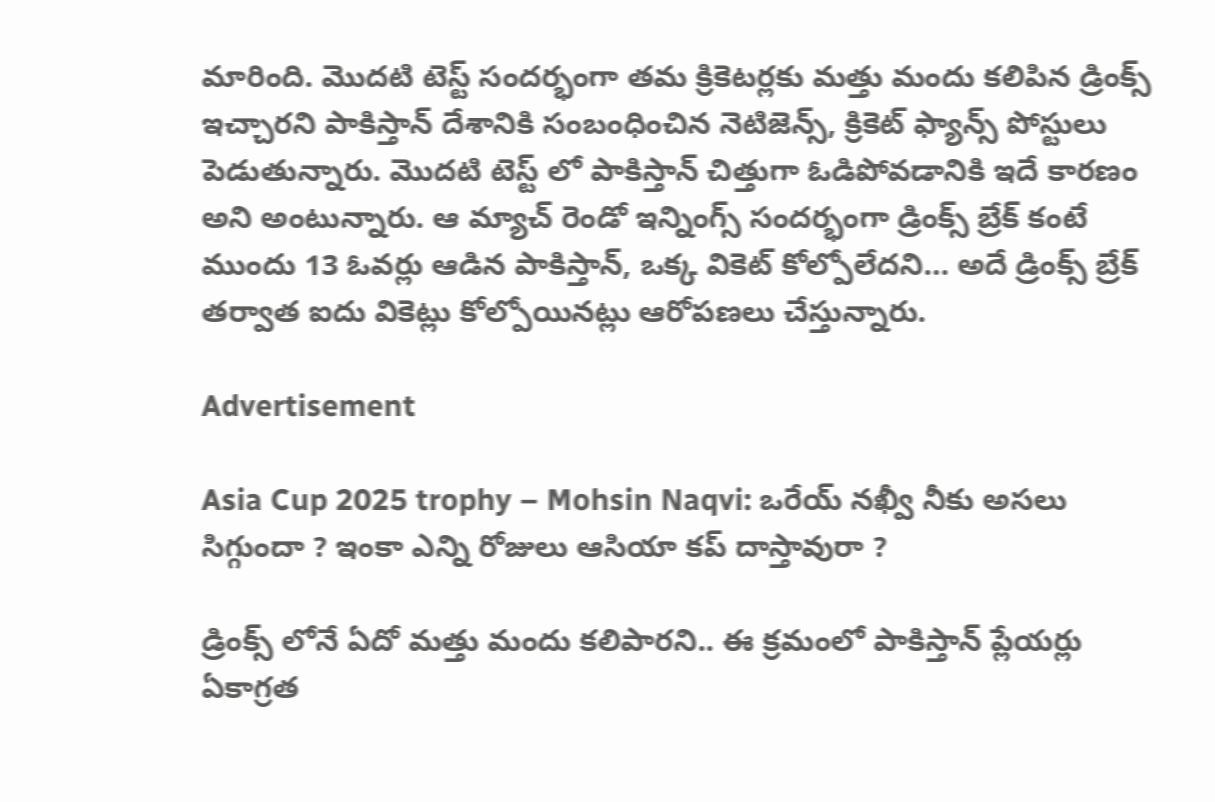మారింది. మొదటి టెస్ట్ సందర్భంగా తమ క్రికెటర్లకు మత్తు మందు కలిపిన డ్రింక్స్ ఇచ్చారని పాకిస్తాన్ దేశానికి సంబంధించిన నెటిజెన్స్, క్రికెట్ ఫ్యాన్స్ పోస్టులు పెడుతున్నారు. మొదటి టెస్ట్ లో పాకిస్తాన్ చిత్తుగా ఓడిపోవడానికి ఇదే కారణం అని అంటున్నారు. ఆ మ్యాచ్ రెండో ఇన్నింగ్స్ సందర్భంగా డ్రింక్స్ బ్రేక్ కంటే ముందు 13 ఓవర్లు ఆడిన పాకిస్తాన్, ఒక్క వికెట్ కోల్పోలేదని… అదే డ్రింక్స్ బ్రేక్ తర్వాత ఐదు వికెట్లు కోల్పోయినట్లు ఆరోపణలు చేస్తున్నారు.

Advertisement

Asia Cup 2025 trophy – Mohsin Naqvi: ఒరేయ్ న‌ఖ్వీ నీకు అస‌లు సిగ్గుందా ? ఇంకా ఎన్ని రోజులు ఆసియా క‌ప్ దాస్తావురా ?

డ్రింక్స్ లోనే ఏదో మత్తు మందు కలిపారని.. ఈ క్రమంలో పాకిస్తాన్ ప్లేయర్లు ఏకాగ్రత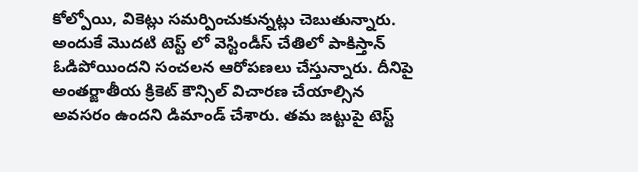కోల్పోయి, వికెట్లు సమర్పించుకున్నట్లు చెబుతున్నారు. అందుకే మొదటి టెస్ట్ లో వెస్టిండీస్ చేతిలో పాకిస్తాన్ ఓడిపోయిందని సంచలన ఆరోపణలు చేస్తున్నారు. దీనిపై అంతర్జాతీయ క్రికెట్ కౌన్సిల్ విచారణ చేయాల్సిన అవసరం ఉందని డిమాండ్ చేశారు. తమ జట్టుపై టెస్ట్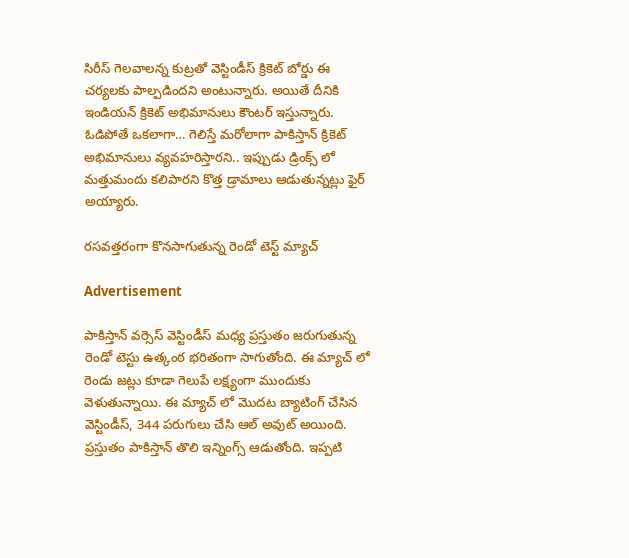సిరీస్ గెలవాలన్న కుట్రతో వెస్టిండీస్ క్రికెట్ బోర్డు ఈ చర్యలకు పాల్పడిందని అంటున్నారు. అయితే దీనికి ఇండియన్ క్రికెట్ అభిమానులు కౌంటర్ ఇస్తున్నారు. ఓడిపోతే ఒకలాగా… గెలిస్తే మరోలాగా పాకిస్తాన్ క్రికెట్ అభిమానులు వ్యవహరిస్తారని.. ఇప్పుడు డ్రింక్స్ లో మత్తుమందు కలిపారని కొత్త డ్రామాలు ఆడుతున్నట్లు ఫైర్ అయ్యారు.

రసవత్తరంగా కొనసాగుతున్న రెండో టెస్ట్ మ్యాచ్

Advertisement

పాకిస్తాన్ వర్సెస్ వెస్టిండీస్ మధ్య ప్రస్తుతం జరుగుతున్న రెండో టెస్టు ఉత్కంఠ భరితంగా సాగుతోంది. ఈ మ్యాచ్ లో రెండు జట్లు కూడా గెలుపే లక్ష్యంగా ముందుకు వెళుతున్నాయి. ఈ మ్యాచ్ లో మొదట బ్యాటింగ్ చేసిన వెస్టిండీస్, 344 పరుగులు చేసి ఆల్ అవుట్ అయింది. ప్రస్తుతం పాకిస్తాన్ తొలి ఇన్నింగ్స్ ఆడుతోంది. ఇప్పటి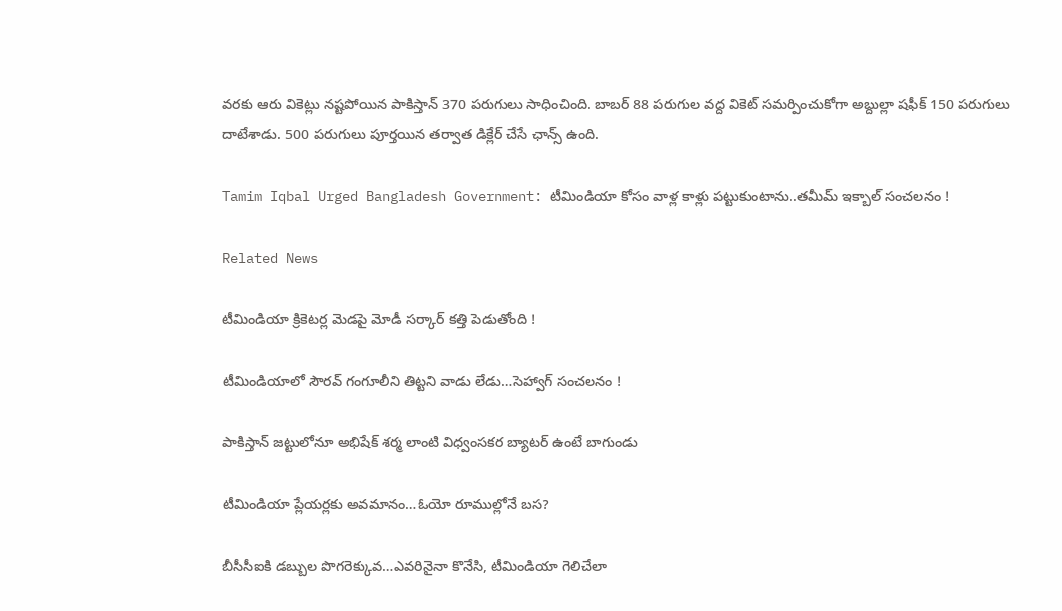వరకు ఆరు వికెట్లు నష్టపోయిన పాకిస్తాన్ 370 పరుగులు సాధించింది. బాబర్ 88 పరుగుల వద్ద వికెట్ సమర్పించుకోగా అబ్దుల్లా షఫీక్ 150 ప‌రుగులు దాటేశాడు. 500 ప‌రుగులు పూర్త‌యిన త‌ర్వాత డిక్లేర్ చేసే ఛాన్స్ ఉంది.

Tamim Iqbal Urged Bangladesh Government: టీమిండియా కోసం వాళ్ల కాళ్లు ప‌ట్టుకుంటాను..తమీమ్ ఇక్బాల్ సంచ‌ల‌నం !

Related News

టీమిండియా క్రికెటర్ల మెడ‌పై మోడీ స‌ర్కార్‌ క‌త్తి పెడుతోంది !

టీమిండియాలో సౌర‌వ్ గంగూలీని తిట్ట‌ని వాడు లేడు…సెహ్వాగ్ సంచ‌ల‌నం !

పాకిస్తాన్‌ జట్టులోనూ అభిషేక్ శర్మ లాంటి విధ్వంసకర బ్యాటర్ ఉంటే బాగుండు

టీమిండియా ప్లేయర్లకు అవమానం…ఓయో రూముల్లోనే బస?

బీసీసీఐకి డ‌బ్బుల పొగ‌రెక్కువ‌…ఎవ‌రినైనా కొనేసి, టీమిండియా గెలిచేలా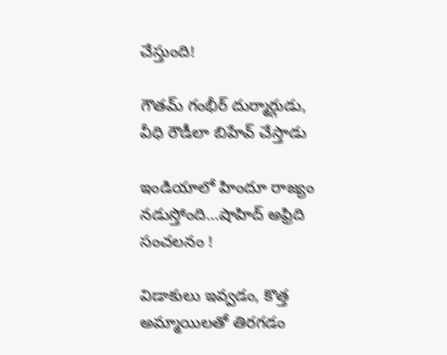చేస్తుంది!

గౌతమ్ గంభీర్ దుర్మార్గుడు, వీధి రౌడీలా బిహేవ్ చేస్తాడు

ఇండియాలో హిందూ రాజ్యం న‌డుస్తోంది…షాహిద్ అఫ్రిది సంచ‌ల‌నం !

విడాకులు ఇవ్వ‌డం, కొత్త అమ్మాయిల‌తో తిర‌గ‌డం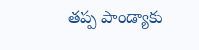త‌ప్ప పాండ్యాకు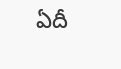ఏదీ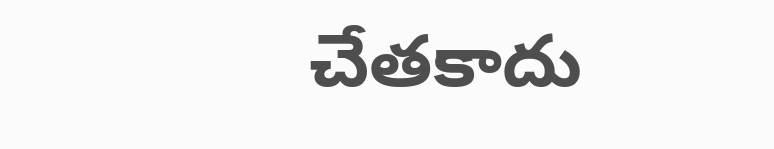చేత‌కాదు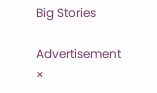Big Stories

Advertisement
×